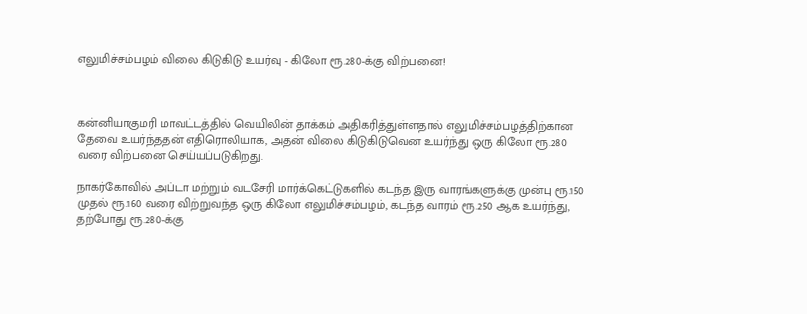எலுமிச்சம்பழம் விலை கிடுகிடு உயர்வு - கிலோ ரூ.280-க்கு விற்பனை!



கன்னியாகுமரி மாவட்டத்தில் வெயிலின் தாக்கம் அதிகரித்துள்ளதால் எலுமிச்சம்பழத்திற்கான தேவை உயர்ந்ததன் எதிரொலியாக, அதன் விலை கிடுகிடுவென உயர்ந்து ஒரு கிலோ ரூ.280 வரை விற்பனை செய்யப்படுகிறது.

நாகர்கோவில் அப்டா மற்றும் வடசேரி மார்க்கெட்டுகளில் கடந்த இரு வாரங்களுக்கு முன்பு ரூ.150 முதல் ரூ.160 வரை விற்றுவந்த ஒரு கிலோ எலுமிச்சம்பழம், கடந்த வாரம் ரூ.250 ஆக உயர்ந்து, தற்போது ரூ.280-க்கு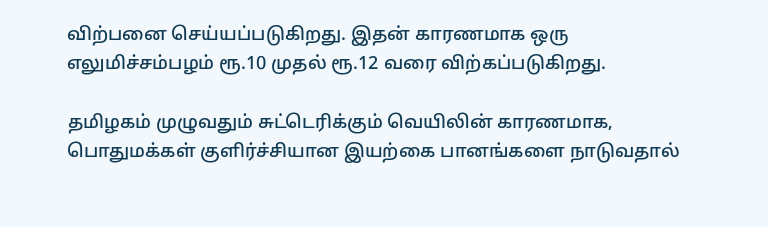விற்பனை செய்யப்படுகிறது. இதன் காரணமாக ஒரு எலுமிச்சம்பழம் ரூ.10 முதல் ரூ.12 வரை விற்கப்படுகிறது.

தமிழகம் முழுவதும் சுட்டெரிக்கும் வெயிலின் காரணமாக, பொதுமக்கள் குளிர்ச்சியான இயற்கை பானங்களை நாடுவதால்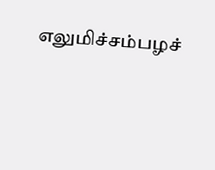எலுமிச்சம்பழச்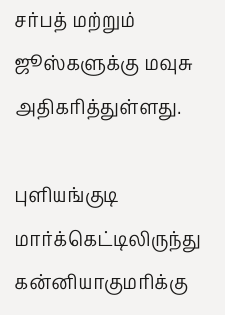சர்பத் மற்றும் ஜூஸ்களுக்கு மவுசு அதிகரித்துள்ளது.

புளியங்குடி மார்க்கெட்டிலிருந்து கன்னியாகுமரிக்கு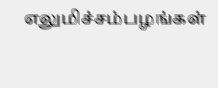எலுமிச்சம்பழங்கள்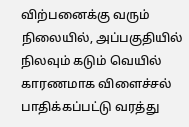விற்பனைக்கு வரும் நிலையில், அப்பகுதியில் நிலவும் கடும் வெயில் காரணமாக விளைச்சல் பாதிக்கப்பட்டு வரத்து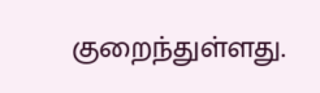குறைந்துள்ளது.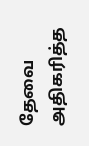தேவை அதிகரித்த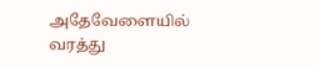அதேவேளையில் வரத்து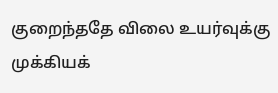குறைந்ததே விலை உயர்வுக்கு முக்கியக்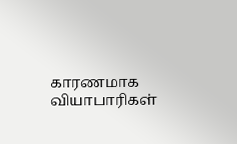காரணமாக வியாபாரிகள்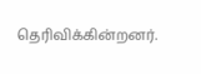தெரிவிக்கின்றனர்.